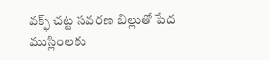వక్ఫ్ చట్ట సవరణ బిల్లుతో పేద ముస్లింలకు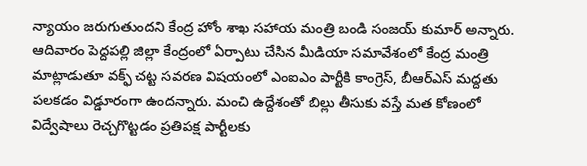న్యాయం జరుగుతుందని కేంద్ర హోం శాఖ సహాయ మంత్రి బండి సంజయ్ కుమార్ అన్నారు. ఆదివారం పెద్దపల్లి జిల్లా కేంద్రంలో ఏర్పాటు చేసిన మీడియా సమావేశంలో కేంద్ర మంత్రి మాట్లాడుతూ వక్ఫ్ చట్ట సవరణ విషయంలో ఎంఐఎం పార్టీకి కాంగ్రెస్, బీఆర్ఎస్ మద్దతు పలకడం విడ్డూరంగా ఉందన్నారు. మంచి ఉద్దేశంతో బిల్లు తీసుకు వస్తే మత కోణంలో విద్వేషాలు రెచ్చగొట్టడం ప్రతిపక్ష పార్టీలకు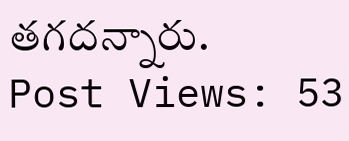తగదన్నారు.
Post Views: 53